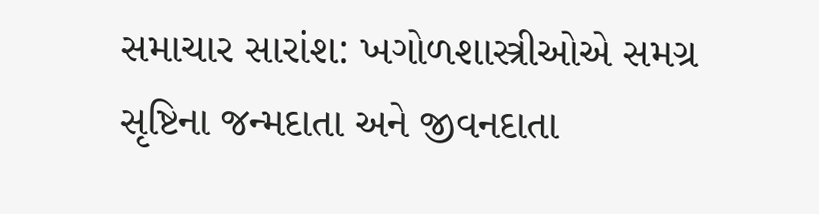સમાચાર સારાંશ: ખગોળશાસ્ત્રીઓએ સમગ્ર સૃષ્ટિના જન્મદાતા અને જીવનદાતા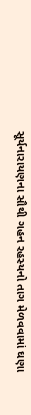સૂર્યનારાયણના સૌથી ગહન રહસ્યનો તાગ મેળવવામાં ઘણા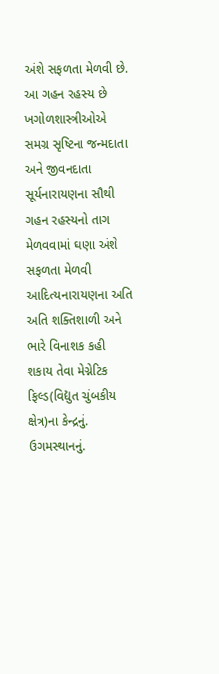અંશે સફળતા મેળવી છે. આ ગહન રહસ્ય છે
ખગોળશાસ્ત્રીઓએ સમગ્ર સૃષ્ટિના જન્મદાતા અને જીવનદાતા સૂર્યનારાયણના સૌથી ગહન રહસ્યનો તાગ મેળવવામાં ઘણા અંશે સફળતા મેળવી
આદિત્યનારાયણના અતિ અતિ શક્તિશાળી અને ભારે વિનાશક કહી શકાય તેવા મેગ્નેટિક ફિલ્ડ(વિદ્યુત ચુંબકીય ક્ષેત્ર)ના કેન્દ્રનું. ઉગમસ્થાનનું.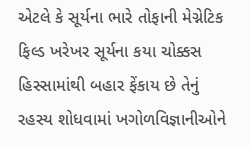એટલે કે સૂર્યના ભારે તોફાની મેગ્નેટિક ફિલ્ડ ખરેખર સૂર્યના કયા ચોક્કસ હિસ્સામાંથી બહાર ફેંકાય છે તેનું રહસ્ય શોધવામાં ખગોળવિજ્ઞાનીઓને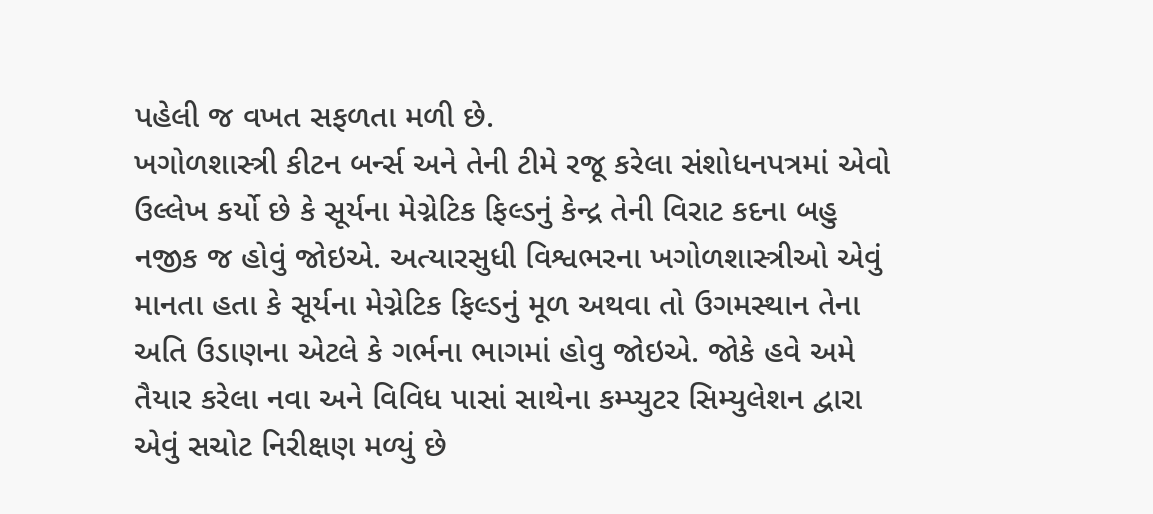પહેલી જ વખત સફળતા મળી છે.
ખગોળશાસ્ત્રી કીટન બર્ન્સ અને તેની ટીમે રજૂ કરેલા સંશોધનપત્રમાં એવો ઉલ્લેખ કર્યો છે કે સૂર્યના મેગ્નેટિક ફિલ્ડનું કેન્દ્ર તેની વિરાટ કદના બહુ નજીક જ હોવું જોઇએ. અત્યારસુધી વિશ્વભરના ખગોળશાસ્ત્રીઓ એવું માનતા હતા કે સૂર્યના મેગ્નેટિક ફિલ્ડનું મૂળ અથવા તો ઉગમસ્થાન તેના અતિ ઉડાણના એટલે કે ગર્ભના ભાગમાં હોવુ જોઇએ. જોકે હવે અમે તૈયાર કરેલા નવા અને વિવિધ પાસાં સાથેના કમ્પ્યુટર સિમ્યુલેશન દ્વારા એવું સચોટ નિરીક્ષણ મળ્યું છે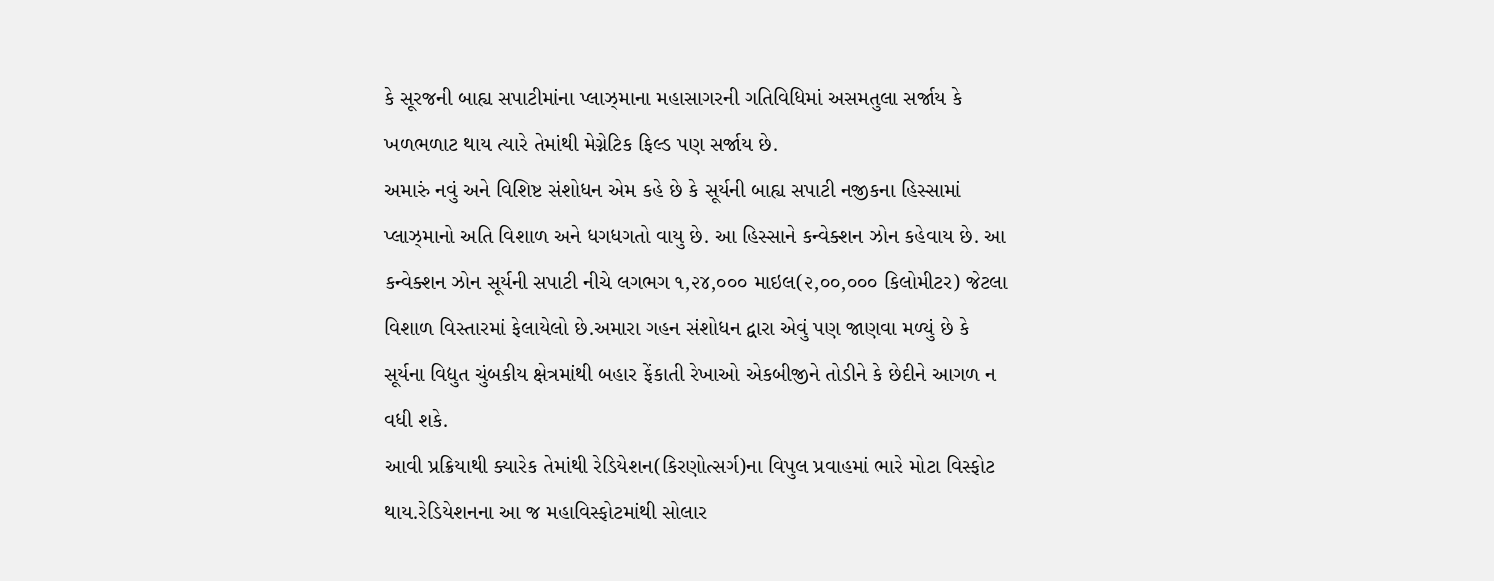કે સૂરજની બાહ્ય સપાટીમાંના પ્લાઝ્માના મહાસાગરની ગતિવિધિમાં અસમતુલા સર્જાય કે ખળભળાટ થાય ત્યારે તેમાંથી મેગ્નેટિક ફિલ્ડ પણ સર્જાય છે.
અમારું નવું અને વિશિષ્ટ સંશોધન એમ કહે છે કે સૂર્યની બાહ્ય સપાટી નજીકના હિસ્સામાં પ્લાઝ્માનો અતિ વિશાળ અને ધગધગતો વાયુ છે. આ હિસ્સાને કન્વેક્શન ઝોન કહેવાય છે. આ કન્વેક્શન ઝોન સૂર્યની સપાટી નીચે લગભગ ૧,૨૪,૦૦૦ માઇલ(૨,૦૦,૦૦૦ કિલોમીટર) જેટલા વિશાળ વિસ્તારમાં ફેલાયેલો છે.અમારા ગહન સંશોધન દ્વારા એવું પણ જાણવા મળ્યું છે કે સૂર્યના વિદ્યુત ચુંબકીય ક્ષેત્રમાંથી બહાર ફેંકાતી રેખાઓ એકબીજીને તોડીને કે છેદીને આગળ ન વધી શકે.
આવી પ્રક્રિયાથી ક્યારેક તેમાંથી રેડિયેશન(કિરણોત્સર્ગ)ના વિપુલ પ્રવાહમાં ભારે મોટા વિસ્ફોટ થાય.રેડિયેશનના આ જ મહાવિસ્ફોટમાંથી સોલાર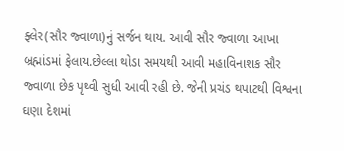ફ્લેર(સૌર જ્વાળા)નું સર્જન થાય. આવી સૌર જ્વાળા આખા બ્રહ્માંડમાં ફેલાય.છેલ્લા થોડા સમયથી આવી મહાવિનાશક સૌર જ્વાળા છેક પૃથ્વી સુધી આવી રહી છે. જેની પ્રચંડ થપાટથી વિશ્વના ઘણા દેશમાં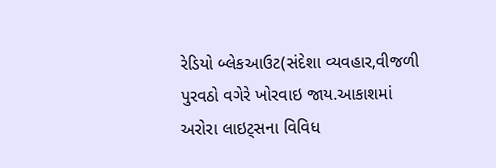રેડિયો બ્લેકઆઉટ(સંદેશા વ્યવહાર,વીજળી પુરવઠો વગેરે ખોરવાઇ જાય.આકાશમાં અરોરા લાઇટ્સના વિવિધ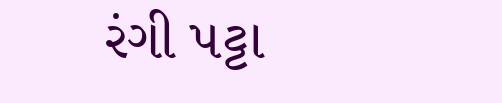રંગી પટ્ટા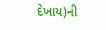દેખાય)ની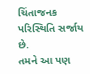ચિંતાજનક પરિસ્થિતિ સર્જાય છે.
તમને આ પણ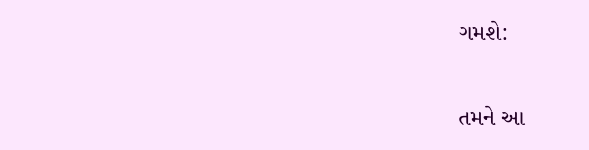ગમશે:


તમને આ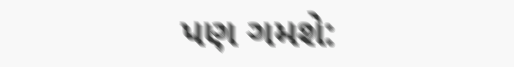પણ ગમશે: